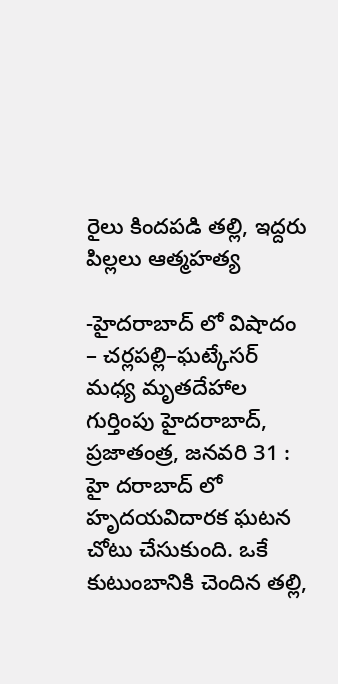రైలు కిందపడి తల్లి, ఇద్దరు పిల్లలు ఆత్మహత్య

-హైదరాబాద్ లో విషాదం – చర్లపల్లి–ఘట్కేసర్ మధ్య మృతదేహాల గుర్తింపు హైదరాబాద్, ప్రజాతంత్ర, జనవరి 31 : హై దరాబాద్ లో హృదయవిదారక ఘటన చోటు చేసుకుంది. ఒకే కుటుంబానికి చెందిన తల్లి,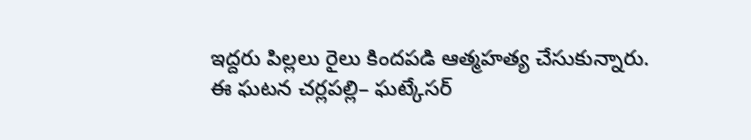ఇద్దరు పిల్లలు రైలు కిందపడి ఆత్మహత్య చేసుకున్నారు. ఈ ఘటన చర్లపల్లి– ఘట్కేసర్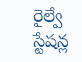రైల్వే స్టేషన్ల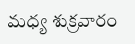మధ్య శుక్రవారం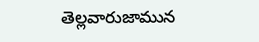తెల్లవారుజామున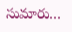సుమారు…